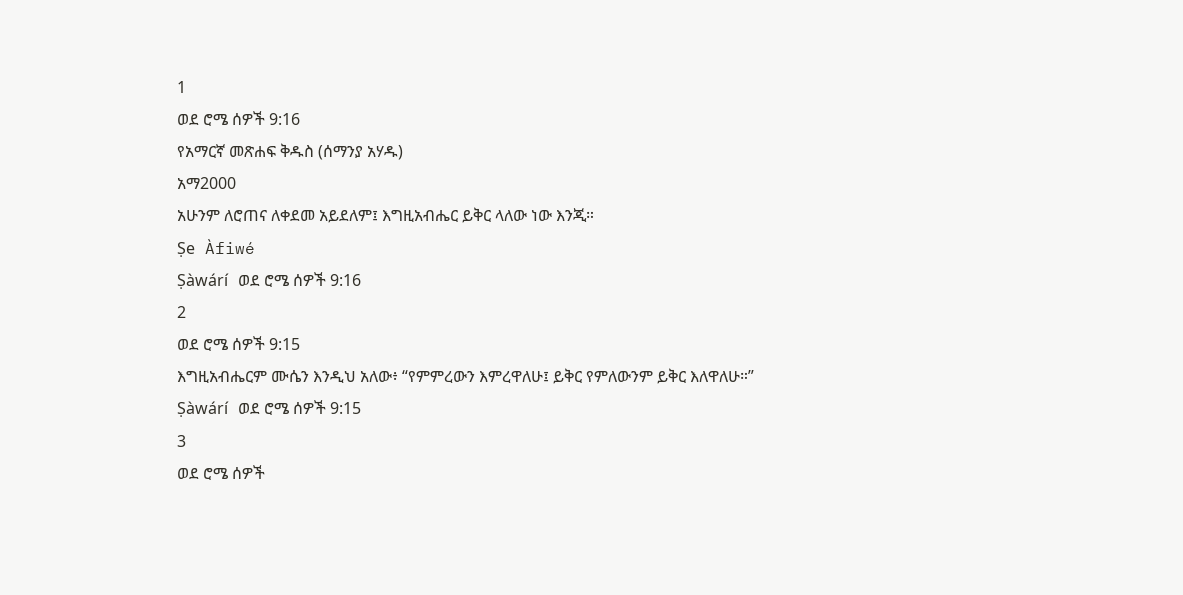1
ወደ ሮሜ ሰዎች 9:16
የአማርኛ መጽሐፍ ቅዱስ (ሰማንያ አሃዱ)
አማ2000
አሁንም ለሮጠና ለቀደመ አይደለም፤ እግዚአብሔር ይቅር ላለው ነው እንጂ።
Ṣe Àfiwé
Ṣàwárí ወደ ሮሜ ሰዎች 9:16
2
ወደ ሮሜ ሰዎች 9:15
እግዚአብሔርም ሙሴን እንዲህ አለው፥ “የምምረውን እምረዋለሁ፤ ይቅር የምለውንም ይቅር እለዋለሁ።”
Ṣàwárí ወደ ሮሜ ሰዎች 9:15
3
ወደ ሮሜ ሰዎች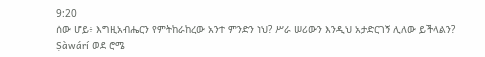9:20
ሰው ሆይ፥ እግዚአብሔርን የምትከራከረው አንተ ምንድን ነህ? ሥራ ሠሪውን እንዲህ አታድርገኝ ሊለው ይችላልን?
Ṣàwárí ወደ ሮሜ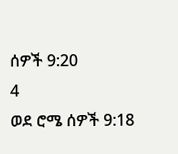ሰዎች 9:20
4
ወደ ሮሜ ሰዎች 9:18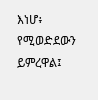እነሆ፥ የሚወድደውን ይምረዋል፤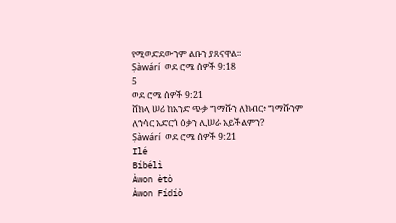የሚወድደውንም ልቡን ያጸናዋል።
Ṣàwárí ወደ ሮሜ ሰዎች 9:18
5
ወደ ሮሜ ሰዎች 9:21
ሸክላ ሠሪ ከአንድ ጭቃ ግማሹን ለክብር፥ ግማሹንም ለኀሳር አድርጎ ዕቃን ሊሠራ አይችልምን?
Ṣàwárí ወደ ሮሜ ሰዎች 9:21
Ilé
Bíbélì
Àwon ètò
Àwon Fídíò